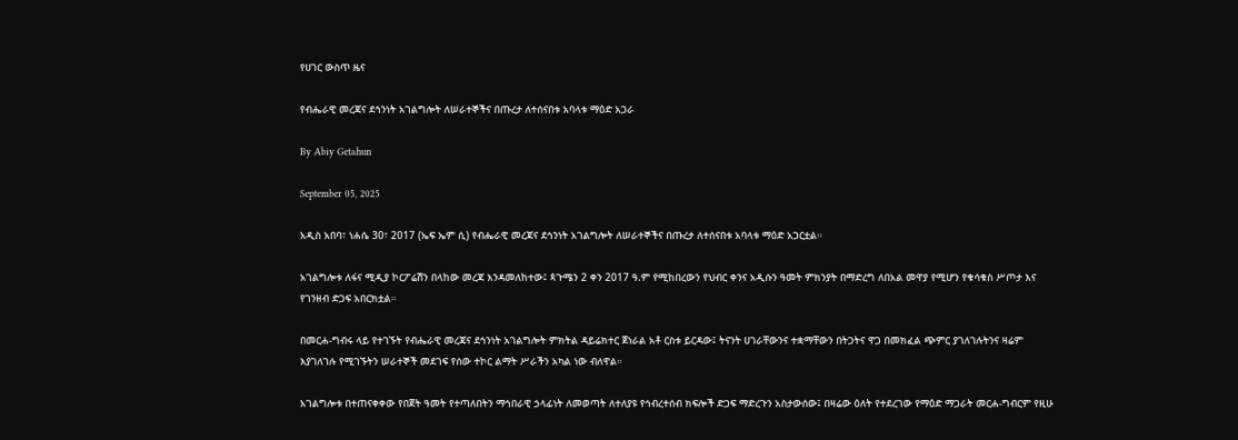የሀገር ውስጥ ዜና

የብሔራዊ መረጃና ደኅንነት አገልግሎት ለሠራተኞችና በጡረታ ለተሰናበቱ አባላቱ ማዕድ አጋራ

By Abiy Getahun

September 05, 2025

አዲስ አበባ፣ ነሐሴ 30፣ 2017 (ኤፍ ኤም ሲ) የብሔራዊ መረጃና ደኅንነት አገልግሎት ለሠራተኞችና በጡረታ ለተሰናበቱ አባላቱ ማዕድ አጋርቷል።

አገልግሎቱ ለፋና ሚዲያ ኮርፖሬሽን በላከው መረጃ እንዳመለከተው፤ ጳጉሜን 2 ቀን 2017 ዓ.ም የሚከበረውን የህብር ቀንና አዲሱን ዓመት ምክንያት በማድረግ ለበአል መዋያ የሚሆን የቁሳቁስ ሥጦታ እና የገንዘብ ድጋፍ አበርክቷል።

በመርሐ-ግብሩ ላይ የተገኙት የብሔራዊ መረጃና ደኅንነት አገልግሎት ምክትል ዳይሬክተር ጀነራል አቶ ርስቱ ይርዳው፤ ትናንት ሀገራቸውንና ተቋማቸውን በትጋትና ዋጋ በመክፈል ጭምር ያገለገሉትንና ዛሬም እያገለገሉ የሚገኙትን ሠራተኞች መደገፍ የሰው ተኮር ልማት ሥራችን አካል ነው ብለዋል።

አገልግሎቱ በተጠናቀቀው የበጀት ዓመት የተጣለበትን ማኅበራዊ ኃላፊነት ለመወጣት ለተለያዩ የኅብረተሰብ ክፍሎች ድጋፍ ማድረጉን አስታውሰው፤ በዛሬው ዕለት የተደረገው የማዕድ ማጋራት መርሐ-ግብርም የዚሁ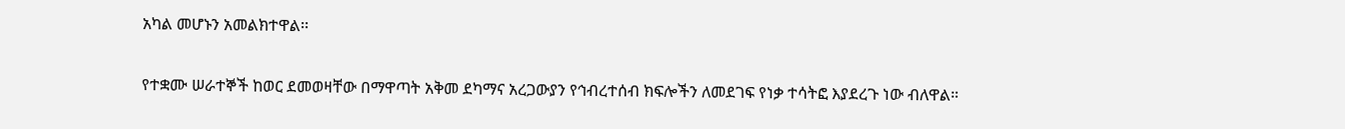አካል መሆኑን አመልክተዋል፡፡

የተቋሙ ሠራተኞች ከወር ደመወዛቸው በማዋጣት አቅመ ደካማና አረጋውያን የኅብረተሰብ ክፍሎችን ለመደገፍ የነቃ ተሳትፎ እያደረጉ ነው ብለዋል።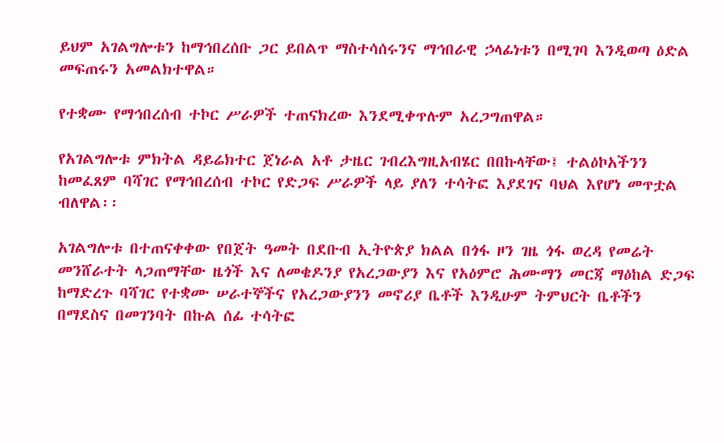ይህም አገልግሎቱን ከማኅበረሰቡ ጋር ይበልጥ ማስተሳሰሩንና ማኅበራዊ ኃላፊነቱን በሚገባ እንዲወጣ ዕድል መፍጠሩን አመልክተዋል።

የተቋሙ የማኅበረሰብ ተኮር ሥራዎች ተጠናክረው እንደሚቀጥሉም አረጋግጠዋል።

የአገልግሎቱ ምክትል ዳይሬክተር ጀነራል አቶ ታዜር ገብረእግዚአብሄር በበኩላቸው፤ ተልዕኮአችንን ከመፈጸም ባሻገር የማኅበረሰብ ተኮር የድጋፍ ሥራዎች ላይ ያለን ተሳትፎ እያደገና ባህል እየሆነ መጥቷል ብለዋል፡፡

አገልግሎቱ በተጠናቀቀው የበጀት ዓመት በደቡብ ኢትዮጵያ ክልል በጎፋ ዞን ገዜ ጎፋ ወረዳ የመሬት መንሸራተት ላጋጠማቸው ዜጎች እና ለመቄዶንያ የአረጋውያን እና የአዕምሮ ሕሙማን መርጃ ማዕከል ድጋፍ ከማድረጉ ባሻገር የተቋሙ ሠራተኞችና የአረጋውያንን መኖሪያ ቤቶች እንዲሁም ትምህርት ቤቶችን በማደስና በመገንባት በኩል ሰፊ ተሳትፎ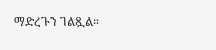ማድረጉን ገልጿል።